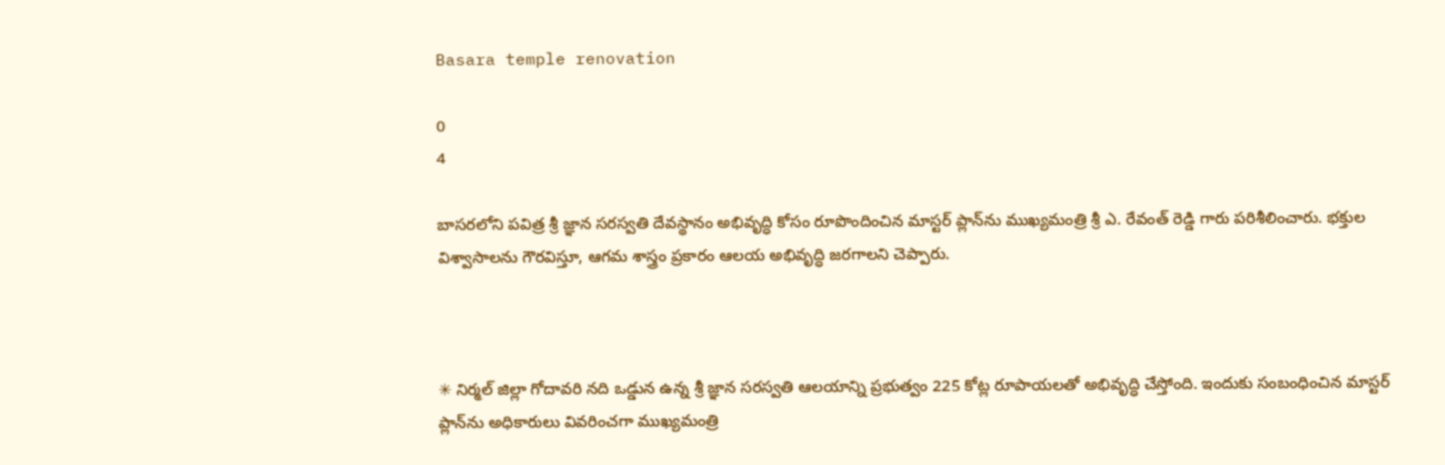Basara temple renovation

0
4

బాసరలోని పవిత్ర శ్రీ జ్ఞాన సరస్వతి దేవస్థానం అభివృద్ధి కోసం రూపొందించిన మాస్టర్ ప్లాన్‌ను ముఖ్యమంత్రి శ్రీ ఎ. రేవంత్ రెడ్డి గారు పరిశీలించారు. భక్తుల విశ్వాసాలను గౌరవిస్తూ, ఆగమ శాస్త్రం ప్రకారం ఆలయ అభివృద్ధి జరగాలని చెప్పారు.



✳ నిర్మల్ జిల్లా గోదావరి నది ఒడ్డున ఉన్న శ్రీ జ్ఞాన సరస్వతి ఆలయాన్ని ప్రభుత్వం 225 కోట్ల రూపాయలతో అభివృద్ధి చేస్తోంది. ఇందుకు సంబంధించిన మాస్టర్ ప్లాన్‌ను అధికారులు వివరించగా ముఖ్యమంత్రి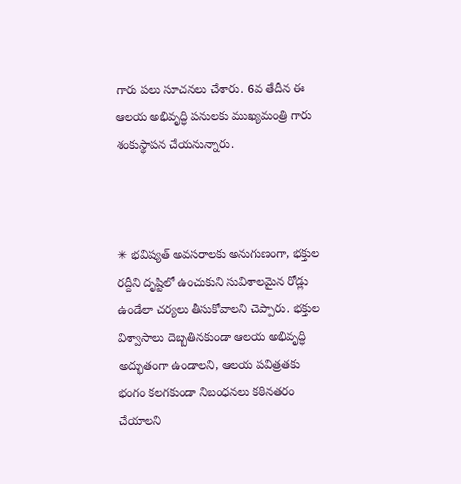గారు పలు సూచనలు చేశారు. 6వ తేదీన ఈ ఆలయ అభివృద్ధి పనులకు ముఖ్యమంత్రి గారు శంకుస్థాపన చేయనున్నారు.



✳ భవిష్యత్ అవసరాలకు అనుగుణంగా, భక్తుల రద్దీని దృష్టిలో ఉంచుకుని సువిశాలమైన రోడ్లు ఉండేలా చర్యలు తీసుకోవాలని చెప్పారు. భక్తుల విశ్వాసాలు దెబ్బతినకుండా ఆలయ అభివృద్ధి అద్భుతంగా ఉండాలని, ఆలయ పవిత్రతకు భంగం కలగకుండా నిబంధనలు కఠినతరం చేయాలని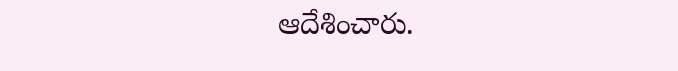ఆదేశించారు.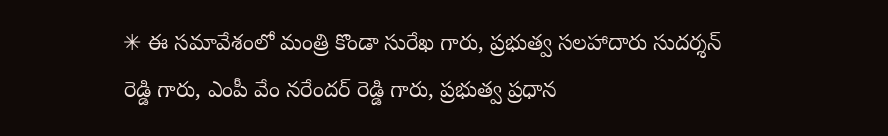✳ ఈ సమావేశంలో మంత్రి కొండా సురేఖ గారు, ప్రభుత్వ సలహాదారు సుదర్శన్ రెడ్డి గారు, ఎంపీ వేం నరేందర్ రెడ్డి గారు, ప్రభుత్వ ప్రధాన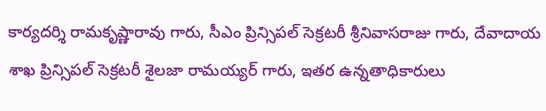కార్యదర్శి రామకృష్ణారావు గారు, సీఎం ప్రిన్సిపల్ సెక్రటరీ శ్రీనివాసరాజు గారు, దేవాదాయ శాఖ ప్రిన్సిపల్ సెక్రటరీ శైలజా రామయ్యర్ గారు, ఇతర ఉన్నతాధికారులు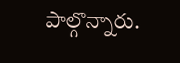పాల్గొన్నారు.